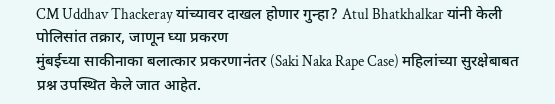CM Uddhav Thackeray यांच्यावर दाखल होणार गुन्हा? Atul Bhatkhalkar यांनी केली पोलिसांत तक्रार, जाणून घ्या प्रकरण
मुंबईच्या साकीनाका बलात्कार प्रकरणानंतर (Saki Naka Rape Case) महिलांच्या सुरक्षेबाबत प्रश्न उपस्थित केले जात आहेत.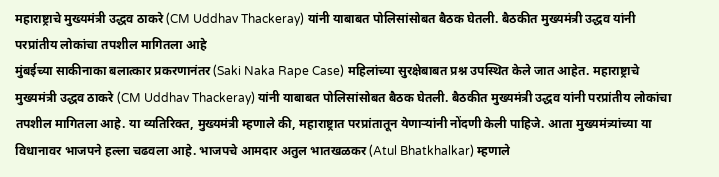महाराष्ट्राचे मुख्यमंत्री उद्धव ठाकरे (CM Uddhav Thackeray) यांनी याबाबत पोलिसांसोबत बैठक घेतली. बैठकीत मुख्यमंत्री उद्धव यांनी परप्रांतीय लोकांचा तपशील मागितला आहे
मुंबईच्या साकीनाका बलात्कार प्रकरणानंतर (Saki Naka Rape Case) महिलांच्या सुरक्षेबाबत प्रश्न उपस्थित केले जात आहेत. महाराष्ट्राचे मुख्यमंत्री उद्धव ठाकरे (CM Uddhav Thackeray) यांनी याबाबत पोलिसांसोबत बैठक घेतली. बैठकीत मुख्यमंत्री उद्धव यांनी परप्रांतीय लोकांचा तपशील मागितला आहे. या व्यतिरिक्त, मुख्यमंत्री म्हणाले की, महाराष्ट्रात परप्रांतातून येणाऱ्यांनी नोंदणी केली पाहिजे. आता मुख्यमंत्र्यांच्या या विधानावर भाजपने हल्ला चढवला आहे. भाजपचे आमदार अतुल भातखळकर (Atul Bhatkhalkar) म्हणाले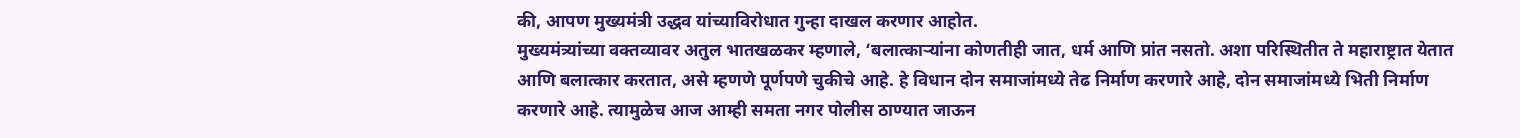की, आपण मुख्यमंत्री उद्धव यांच्याविरोधात गुन्हा दाखल करणार आहोत.
मुख्यमंत्र्यांच्या वक्तव्यावर अतुल भातखळकर म्हणाले, ‘बलात्काऱ्यांना कोणतीही जात, धर्म आणि प्रांत नसतो. अशा परिस्थितीत ते महाराष्ट्रात येतात आणि बलात्कार करतात, असे म्हणणे पूर्णपणे चुकीचे आहे. हे विधान दोन समाजांमध्ये तेढ निर्माण करणारे आहे, दोन समाजांमध्ये भिती निर्माण करणारे आहे. त्यामुळेच आज आम्ही समता नगर पोलीस ठाण्यात जाऊन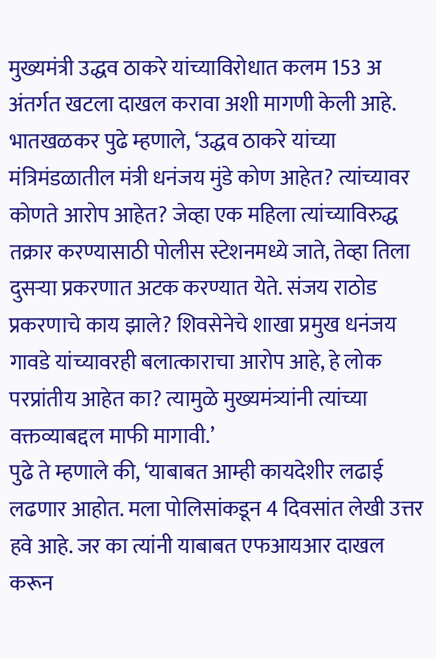मुख्यमंत्री उद्धव ठाकरे यांच्याविरोधात कलम 153 अ अंतर्गत खटला दाखल करावा अशी मागणी केली आहे.
भातखळकर पुढे म्हणाले, ‘उद्धव ठाकरे यांच्या मंत्रिमंडळातील मंत्री धनंजय मुंडे कोण आहेत? त्यांच्यावर कोणते आरोप आहेत? जेव्हा एक महिला त्यांच्याविरुद्ध तक्रार करण्यासाठी पोलीस स्टेशनमध्ये जाते, तेव्हा तिला दुसऱ्या प्रकरणात अटक करण्यात येते. संजय राठोड प्रकरणाचे काय झाले? शिवसेनेचे शाखा प्रमुख धनंजय गावडे यांच्यावरही बलात्काराचा आरोप आहे, हे लोक परप्रांतीय आहेत का? त्यामुळे मुख्यमंत्र्यांनी त्यांच्या वक्तव्याबद्दल माफी मागावी.’
पुढे ते म्हणाले की, ‘याबाबत आम्ही कायदेशीर लढाई लढणार आहोत. मला पोलिसांकडून 4 दिवसांत लेखी उत्तर हवे आहे. जर का त्यांनी याबाबत एफआयआर दाखल करून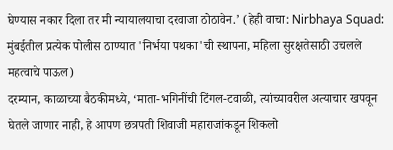घेण्यास नकार दिला तर मी न्यायालयाचा दरवाजा ठोठावेन.’ (हेही वाचा: Nirbhaya Squad: मुंबईतील प्रत्येक पोलीस ठाण्यात 'निर्भया पथका'ची स्थापना, महिला सुरक्षतेसाठी उचलले महत्वाचे पाऊल)
दरम्यान, काळाच्या बैठकीमध्ये, ‘माता-भगिनींची टिंगल-टवाळी, त्यांच्यावरील अत्याचार खपवून घेतले जाणार नाही, हे आपण छत्रपती शिवाजी महाराजांकडून शिकलो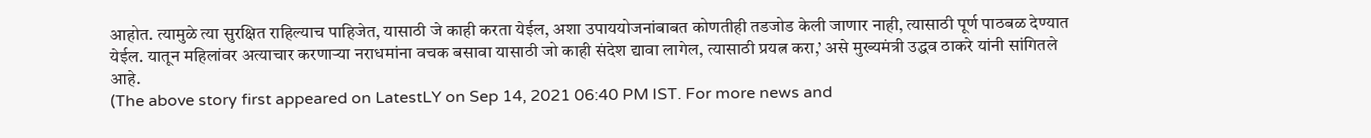आहोत. त्यामुळे त्या सुरक्षित राहिल्याच पाहिजेत, यासाठी जे काही करता येईल, अशा उपाययोजनांबाबत कोणतीही तडजोड केली जाणार नाही, त्यासाठी पूर्ण पाठबळ देण्यात येईल. यातून महिलांवर अत्याचार करणाऱ्या नराधमांना वचक बसावा यासाठी जो काही संदेश द्यावा लागेल, त्यासाठी प्रयत्न करा,’ असे मुख्यमंत्री उद्धव ठाकरे यांनी सांगितले आहे.
(The above story first appeared on LatestLY on Sep 14, 2021 06:40 PM IST. For more news and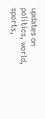updates on politics, world, sports,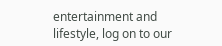entertainment and lifestyle, log on to our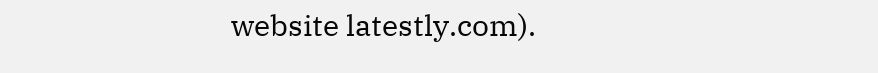website latestly.com).